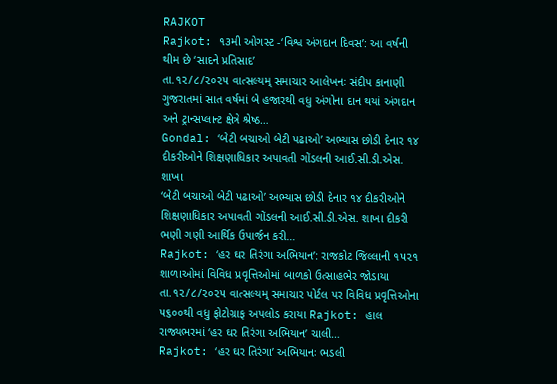RAJKOT
Rajkot: ૧૩મી ઓગસ્ટ -‘વિશ્વ અંગદાન દિવસ’: આ વર્ષની થીમ છે ‘સાદને પ્રતિસાદ’
તા.૧૨/૮/૨૦૨૫ વાત્સલ્યમ્ સમાચાર આલેખનઃ સંદીપ કાનાણી ગુજરાતમાં સાત વર્ષમાં બે હજારથી વધુ અંગોના દાન થયાં અંગદાન અને ટ્રાન્સપ્લાન્ટ ક્ષેત્રે શ્રેષ્ઠ…
Gondal: ‘બેટી બચાઓ બેટી પઢાઓ’ અભ્યાસ છોડી દેનાર ૧૪ દીકરીઓને શિક્ષણાધિકાર અપાવતી ગોંડલની આઈ.સી.ડી.એસ. શાખા
‘બેટી બચાઓ બેટી પઢાઓ’ અભ્યાસ છોડી દેનાર ૧૪ દીકરીઓને શિક્ષણાધિકાર અપાવતી ગોંડલની આઈ.સી.ડી.એસ. શાખા દીકરી ભણી ગણી આર્થિક ઉપાર્જન કરી…
Rajkot: ‘હર ઘર તિરંગા અભિયાન’: રાજકોટ જિલ્લાની ૧૫૨૧ શાળાઓમાં વિવિધ પ્રવૃત્તિઓમાં બાળકો ઉત્સાહભેર જોડાયા
તા.૧૨/૮/૨૦૨૫ વાત્સલ્યમ્ સમાચાર પોર્ટલ પર વિવિધ પ્રવૃત્તિઓના ૫૬૦૦થી વધુ ફોટોગ્રાફ અપલોડ કરાયા Rajkot: હાલ રાજ્યભરમાં ‘હર ઘર તિરંગા અભિયાન’ ચાલી…
Rajkot: ‘હર ઘર તિરંગા’ અભિયાનઃ ભડલી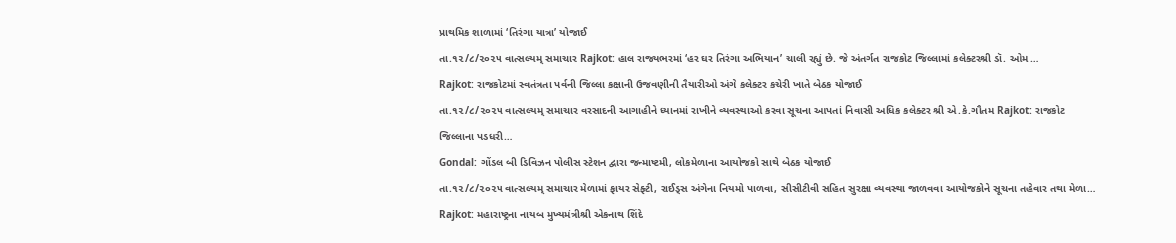પ્રાથમિક શાળામાં ‘તિરંગા યાત્રા’ યોજાઈ
તા.૧૨/૮/૨૦૨૫ વાત્સલ્યમ્ સમાચાર Rajkot: હાલ રાજ્યભરમાં ‘હર ઘર તિરંગા અભિયાન’ ચાલી રહ્યું છે. જે અંતર્ગત રાજકોટ જિલ્લામાં કલેક્ટરશ્રી ડૉ. ઓમ…
Rajkot: રાજકોટમાં સ્વતંત્રતા પર્વની જિલ્લા કક્ષાની ઉજવણીની તૈયારીઓ અંગે કલેક્ટર કચેરી ખાતે બેઠક યોજાઈ
તા.૧૨/૮/૨૦૨૫ વાત્સલ્યમ્ સમાચાર વરસાદની આગાહીને ધ્યાનમાં રાખીને વ્યવસ્થાઓ કરવા સૂચના આપતાં નિવાસી અધિક કલેક્ટર શ્રી એ.કે.ગૌતમ Rajkot: રાજકોટ જિલ્લાના પડધરી…
Gondal: ગોંડલ બી ડિવિઝન પોલીસ સ્ટેશન દ્વારા જન્માષ્ટમી, લોકમેળાના આયોજકો સાથે બેઠક યોજાઈ
તા.૧૨/૮/૨૦૨૫ વાત્સલ્યમ્ સમાચાર મેળામાં ફાયર સેફ્ટી, રાઈડ્સ અંગેના નિયમો પાળવા, સીસીટીવી સહિત સુરક્ષા વ્યવસ્થા જાળવવા આયોજકોને સૂચના તહેવાર તથા મેળા…
Rajkot: મહારાષ્ટ્રના નાયબ મુખ્યમંત્રીશ્રી એકનાથ શિંદે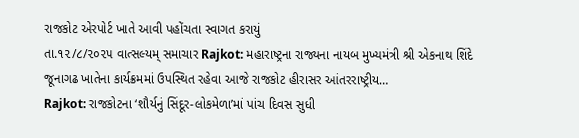રાજકોટ એરપોર્ટ ખાતે આવી પહોંચતા સ્વાગત કરાયું
તા.૧૨/૮/૨૦૨૫ વાત્સલ્યમ્ સમાચાર Rajkot: મહારાષ્ટ્રના રાજ્યના નાયબ મુખ્યમંત્રી શ્રી એકનાથ શિંદે જૂનાગઢ ખાતેના કાર્યક્રમમાં ઉપસ્થિત રહેવા આજે રાજકોટ હીરાસર આંતરરાષ્ટ્રીય…
Rajkot: રાજકોટના ‘શૌર્યનું સિંદૂર-લોકમેળા’માં પાંચ દિવસ સુધી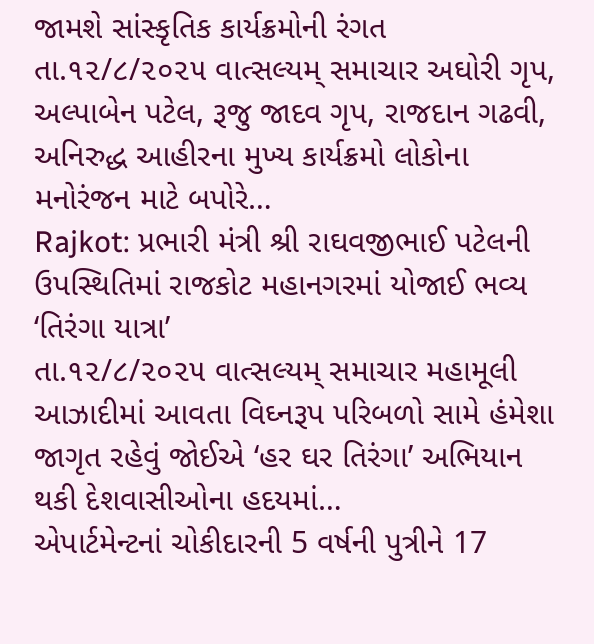જામશે સાંસ્કૃતિક કાર્યક્રમોની રંગત
તા.૧૨/૮/૨૦૨૫ વાત્સલ્યમ્ સમાચાર અઘોરી ગૃપ, અલ્પાબેન પટેલ, રૂજુ જાદવ ગૃપ, રાજદાન ગઢવી, અનિરુદ્ધ આહીરના મુખ્ય કાર્યક્રમો લોકોના મનોરંજન માટે બપોરે…
Rajkot: પ્રભારી મંત્રી શ્રી રાઘવજીભાઈ પટેલની ઉપસ્થિતિમાં રાજકોટ મહાનગરમાં યોજાઈ ભવ્ય ‘તિરંગા યાત્રા’
તા.૧૨/૮/૨૦૨૫ વાત્સલ્યમ્ સમાચાર મહામૂલી આઝાદીમાં આવતા વિઘ્નરૂપ પરિબળો સામે હંમેશા જાગૃત રહેવું જોઈએ ‘હર ઘર તિરંગા’ અભિયાન થકી દેશવાસીઓના હદયમાં…
એપાર્ટમેન્ટનાં ચોકીદારની 5 વર્ષની પુત્રીને 17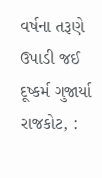વર્ષના તરૂણે ઉપાડી જઈ દૂષ્કર્મ ગુજાર્યા
રાજકોટ, :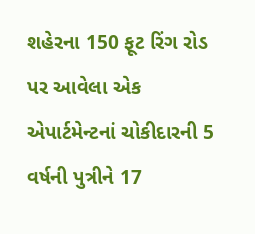શહેરના 150 ફૂટ રિંગ રોડ પર આવેલા એક એપાર્ટમેન્ટનાં ચોકીદારની 5 વર્ષની પુત્રીને 17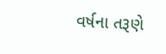વર્ષના તરૂણે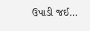ઉપાડી જઈ…